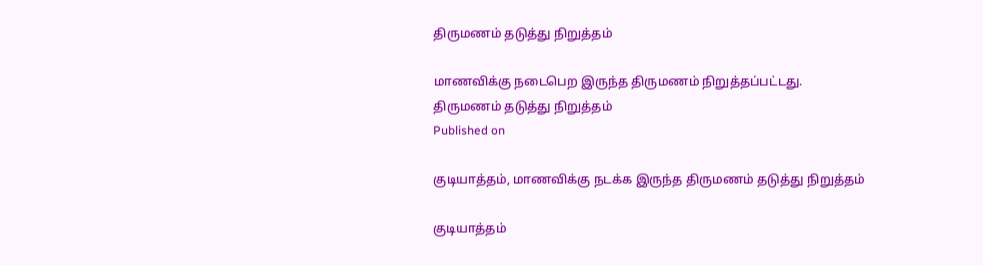திருமணம் தடுத்து நிறுத்தம்

மாணவிக்கு நடைபெற இருந்த திருமணம் நிறுத்தப்பட்டது.
திருமணம் தடுத்து நிறுத்தம்
Published on

குடியாத்தம், மாணவிக்கு நடக்க இருந்த திருமணம் தடுத்து நிறுத்தம்

குடியாத்தம்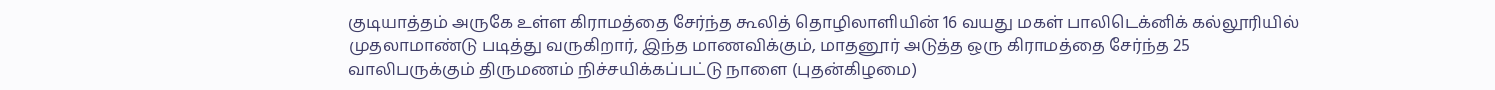குடியாத்தம் அருகே உள்ள கிராமத்தை சேர்ந்த கூலித் தொழிலாளியின் 16 வயது மகள் பாலிடெக்னிக் கல்லூரியில் முதலாமாண்டு படித்து வருகிறார், இந்த மாணவிக்கும், மாதனூர் அடுத்த ஒரு கிராமத்தை சேர்ந்த 25 வாலிபருக்கும் திருமணம் நிச்சயிக்கப்பட்டு நாளை (புதன்கிழமை)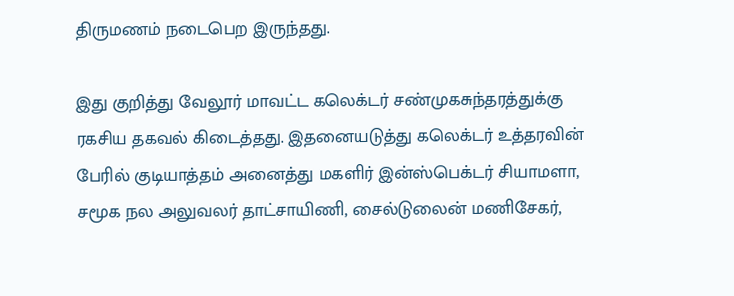திருமணம் நடைபெற இருந்தது.

இது குறித்து வேலூர் மாவட்ட கலெக்டர் சண்முகசுந்தரத்துக்கு ரகசிய தகவல் கிடைத்தது. இதனையடுத்து கலெக்டர் உத்தரவின் பேரில் குடியாத்தம் அனைத்து மகளிர் இன்ஸ்பெக்டர் சியாமளா, சமூக நல அலுவலர் தாட்சாயிணி, சைல்டுலைன் மணிசேகர்,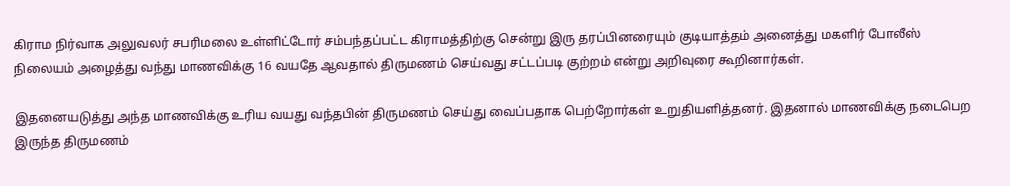கிராம நிர்வாக அலுவலர் சபரிமலை உள்ளிட்டோர் சம்பந்தப்பட்ட கிராமத்திற்கு சென்று இரு தரப்பினரையும் குடியாத்தம் அனைத்து மகளிர் போலீஸ் நிலையம் அழைத்து வந்து மாணவிக்கு 16 வயதே ஆவதால் திருமணம் செய்வது சட்டப்படி குற்றம் என்று அறிவுரை கூறினார்கள்.

இதனையடுத்து அந்த மாணவிக்கு உரிய வயது வந்தபின் திருமணம் செய்து வைப்பதாக பெற்றோர்கள் உறுதியளித்தனர். இதனால் மாணவிக்கு நடைபெற இருந்த திருமணம்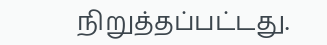நிறுத்தப்பட்டது.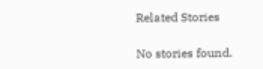Related Stories

No stories found.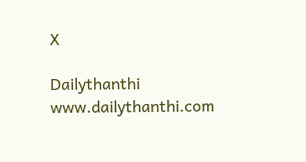X

Dailythanthi
www.dailythanthi.com